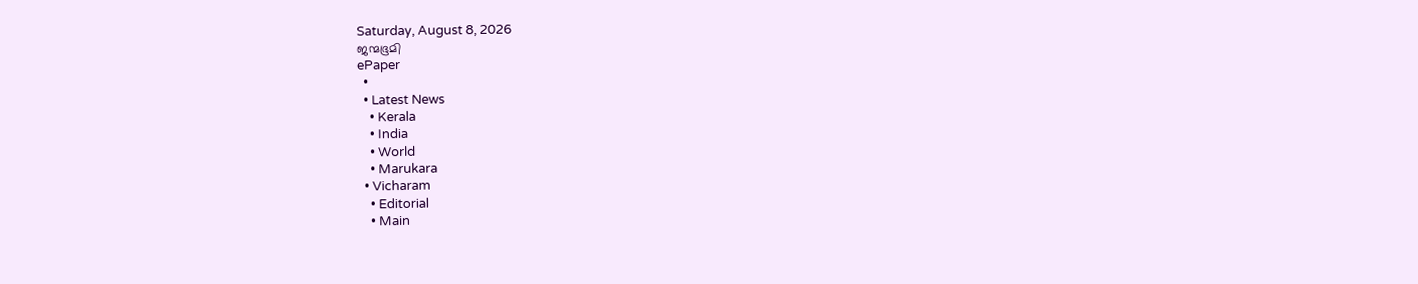Saturday, August 8, 2026
ജന്മഭൂമി
ePaper
  •
  • Latest News
    • Kerala
    • India
    • World
    • Marukara
  • Vicharam
    • Editorial
    • Main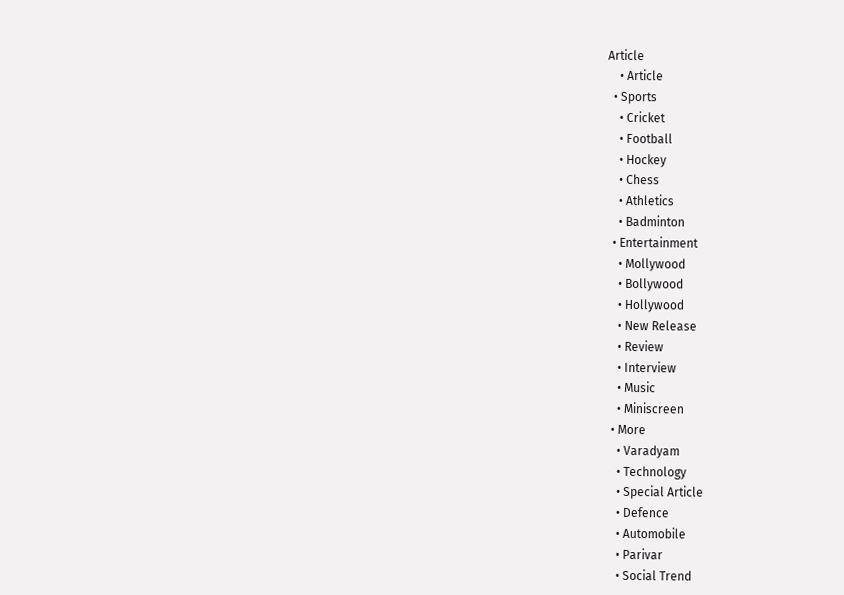Article
    • Article
  • Sports
    • Cricket
    • Football
    • Hockey
    • Chess
    • Athletics
    • Badminton
  • Entertainment
    • Mollywood
    • Bollywood
    • Hollywood
    • New Release
    • Review
    • Interview
    • Music
    • Miniscreen
  • More
    • Varadyam
    • Technology
    • Special Article
    • Defence
    • Automobile
    • Parivar
    • Social Trend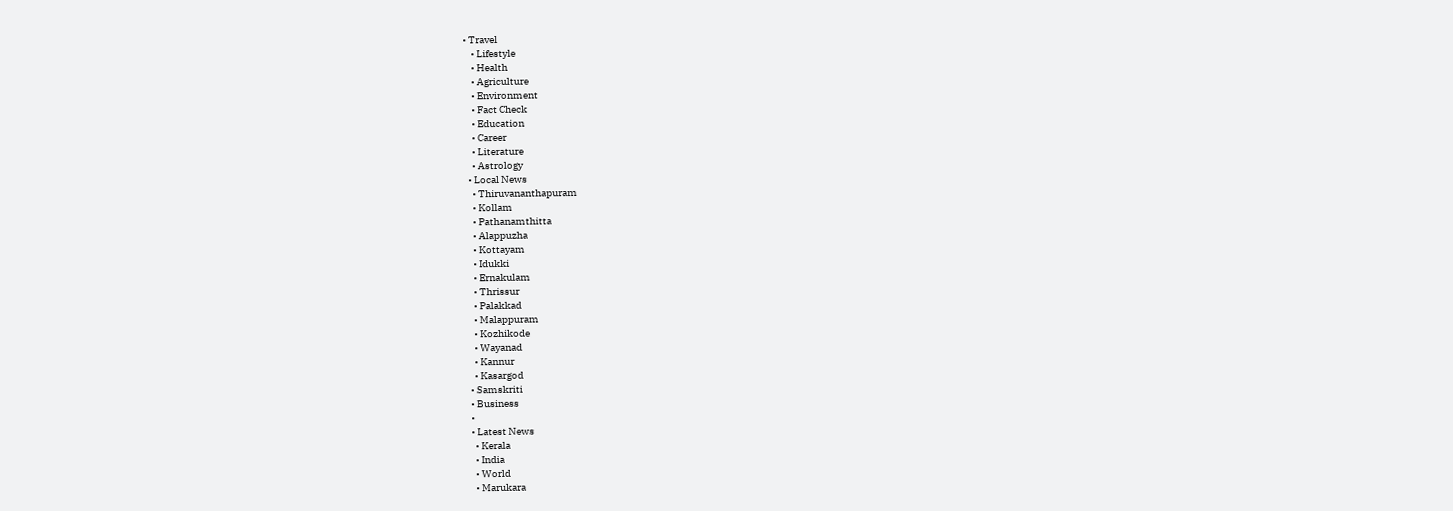• Travel
    • Lifestyle
    • Health
    • Agriculture
    • Environment
    • Fact Check
    • Education
    • Career
    • Literature
    • Astrology
  • Local News
    • Thiruvananthapuram
    • Kollam
    • Pathanamthitta
    • Alappuzha
    • Kottayam
    • Idukki
    • Ernakulam
    • Thrissur
    • Palakkad
    • Malappuram
    • Kozhikode
    • Wayanad
    • Kannur
    • Kasargod
  • Samskriti
  • Business
  •
  • Latest News
    • Kerala
    • India
    • World
    • Marukara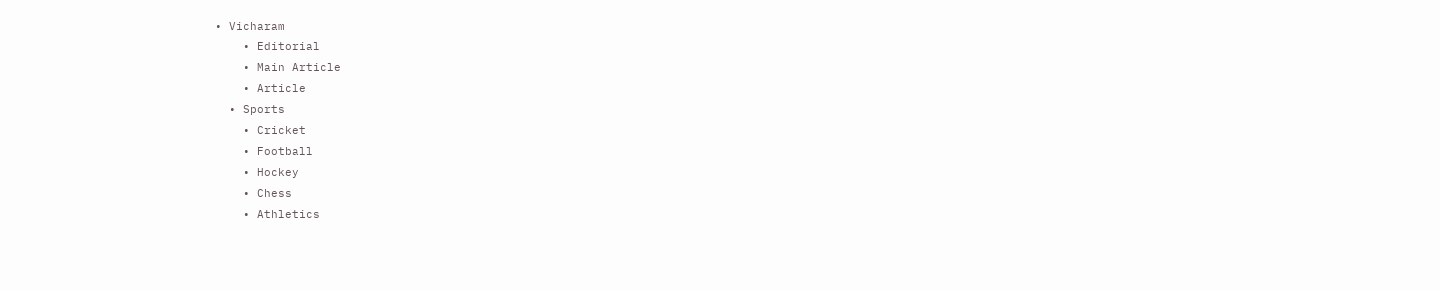• Vicharam
    • Editorial
    • Main Article
    • Article
  • Sports
    • Cricket
    • Football
    • Hockey
    • Chess
    • Athletics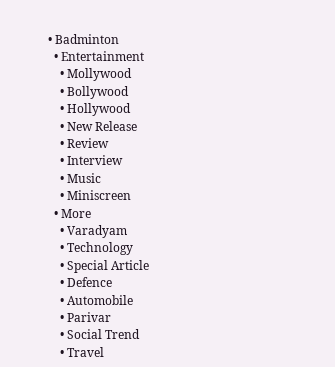• Badminton
  • Entertainment
    • Mollywood
    • Bollywood
    • Hollywood
    • New Release
    • Review
    • Interview
    • Music
    • Miniscreen
  • More
    • Varadyam
    • Technology
    • Special Article
    • Defence
    • Automobile
    • Parivar
    • Social Trend
    • Travel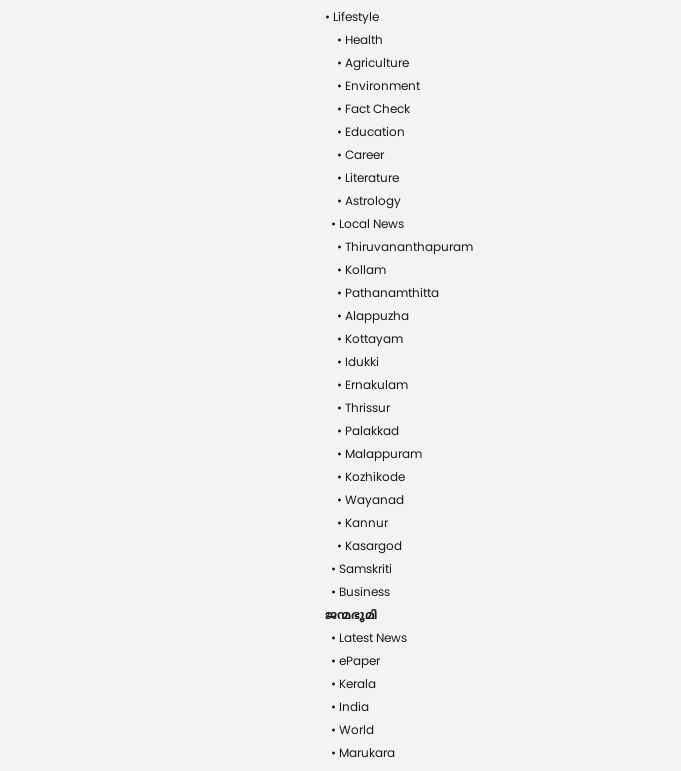• Lifestyle
    • Health
    • Agriculture
    • Environment
    • Fact Check
    • Education
    • Career
    • Literature
    • Astrology
  • Local News
    • Thiruvananthapuram
    • Kollam
    • Pathanamthitta
    • Alappuzha
    • Kottayam
    • Idukki
    • Ernakulam
    • Thrissur
    • Palakkad
    • Malappuram
    • Kozhikode
    • Wayanad
    • Kannur
    • Kasargod
  • Samskriti
  • Business
ജന്മഭൂമി
  • Latest News
  • ePaper
  • Kerala
  • India
  • World
  • Marukara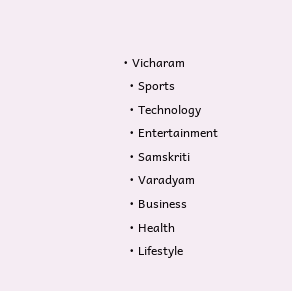• Vicharam
  • Sports
  • Technology
  • Entertainment
  • Samskriti
  • Varadyam
  • Business
  • Health
  • Lifestyle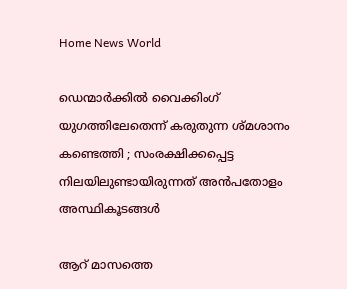Home News World

ഡെന്മാർക്കിൽ വൈക്കിംഗ് യുഗത്തിലേതെന്ന് കരുതുന്ന ശ്മശാനം കണ്ടെത്തി ; സംരക്ഷിക്കപ്പെട്ട നിലയിലുണ്ടായിരുന്നത് അൻപതോളം അസ്ഥികൂടങ്ങൾ

ആറ് മാസത്തെ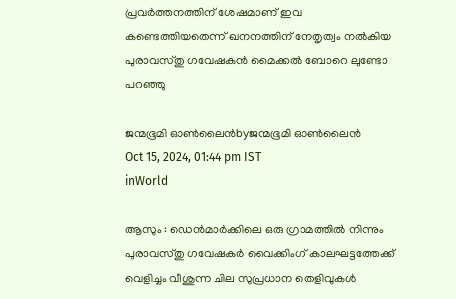പ്രവർത്തനത്തിന് ശേഷമാണ് ഇവ കണ്ടെത്തിയതെന്ന് ഖനനത്തിന് നേതൃത്വം നൽകിയ പുരാവസ്തു ഗവേഷകൻ മൈക്കൽ ബോറെ ലുണ്ടോ പറഞ്ഞു

ജന്മഭൂമി ഓണ്‍ലൈന്‍byജന്മഭൂമി ഓണ്‍ലൈന്‍
Oct 15, 2024, 01:44 pm IST
inWorld

ആസും : ഡെൻമാർക്കിലെ ഒരു ഗ്രാമത്തിൽ നിന്നും പുരാവസ്തു ഗവേഷകർ വൈക്കിംഗ് കാലഘട്ടത്തേക്ക് വെളിച്ചം വീശുന്ന ചില സുപ്രധാന തെളിവുകൾ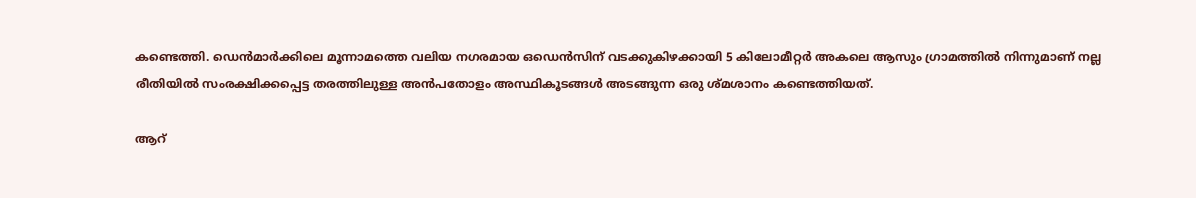കണ്ടെത്തി. ഡെൻമാർക്കിലെ മൂന്നാമത്തെ വലിയ നഗരമായ ഒഡെൻസിന് വടക്കുകിഴക്കായി 5 കിലോമീറ്റർ അകലെ ആസും ഗ്രാമത്തിൽ നിന്നുമാണ് നല്ല രീതിയിൽ സംരക്ഷിക്കപ്പെട്ട തരത്തിലുള്ള അൻപതോളം അസ്ഥികൂടങ്ങൾ അടങ്ങുന്ന ഒരു ശ്മശാനം കണ്ടെത്തിയത്.

ആറ്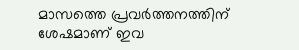മാസത്തെ പ്രവർത്തനത്തിന് ശേഷമാണ് ഇവ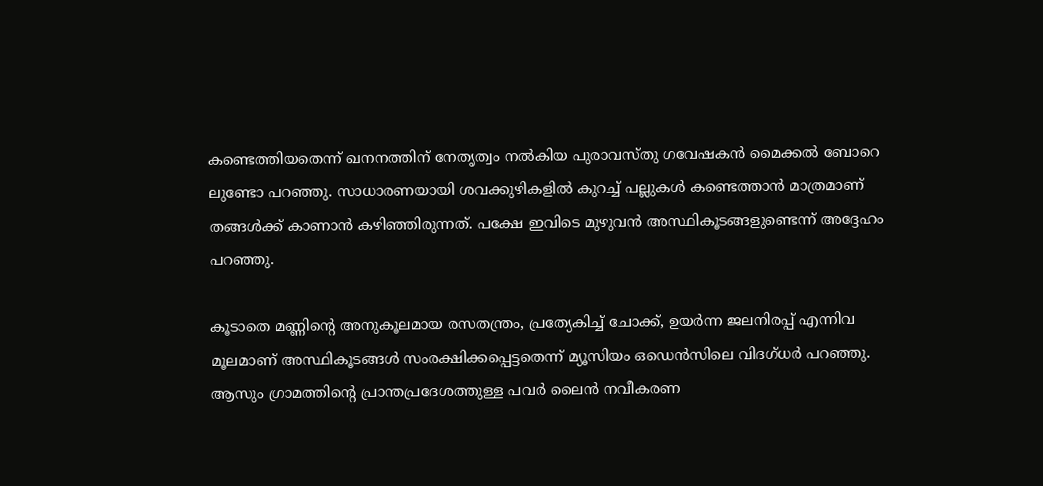കണ്ടെത്തിയതെന്ന് ഖനനത്തിന് നേതൃത്വം നൽകിയ പുരാവസ്തു ഗവേഷകൻ മൈക്കൽ ബോറെ ലുണ്ടോ പറഞ്ഞു. സാധാരണയായി ശവക്കുഴികളിൽ കുറച്ച് പല്ലുകൾ കണ്ടെത്താൻ മാത്രമാണ് തങ്ങൾക്ക് കാണാൻ കഴിഞ്ഞിരുന്നത്. പക്ഷേ ഇവിടെ മുഴുവൻ അസ്ഥികൂടങ്ങളുണ്ടെന്ന് അദ്ദേഹം പറഞ്ഞു.

കൂടാതെ മണ്ണിന്റെ അനുകൂലമായ രസതന്ത്രം, പ്രത്യേകിച്ച് ചോക്ക്, ഉയർന്ന ജലനിരപ്പ് എന്നിവ മൂലമാണ് അസ്ഥികൂടങ്ങൾ സംരക്ഷിക്കപ്പെട്ടതെന്ന് മ്യൂസിയം ഒഡെൻസിലെ വിദഗ്ധർ പറഞ്ഞു. ആസും ഗ്രാമത്തിന്റെ പ്രാന്തപ്രദേശത്തുള്ള പവർ ലൈൻ നവീകരണ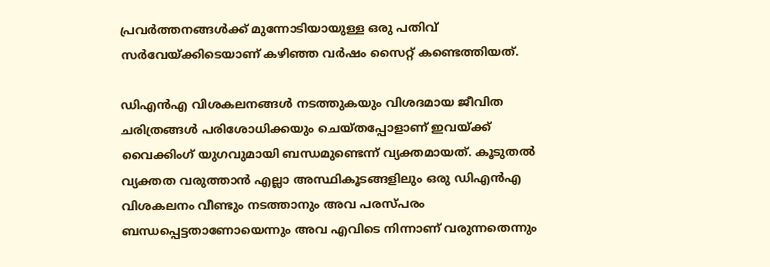പ്രവർത്തനങ്ങൾക്ക് മുന്നോടിയായുള്ള ഒരു പതിവ് സർവേയ്‌ക്കിടെയാണ് കഴിഞ്ഞ വർഷം സൈറ്റ് കണ്ടെത്തിയത്.

ഡിഎൻഎ വിശകലനങ്ങൾ നടത്തുകയും വിശദമായ ജീവിത ചരിത്രങ്ങൾ പരിശോധിക്കയും ചെയ്തപ്പോളാണ് ഇവയ്‌ക്ക് വൈക്കിംഗ് യുഗവുമായി ബന്ധമുണ്ടെന്ന് വ്യക്തമായത്. കൂടുതൽ വ്യക്തത വരുത്താൻ എല്ലാ അസ്ഥികൂടങ്ങളിലും ഒരു ഡിഎൻഎ വിശകലനം വീണ്ടും നടത്താനും അവ പരസ്പരം ബന്ധപ്പെട്ടതാണോയെന്നും അവ എവിടെ നിന്നാണ് വരുന്നതെന്നും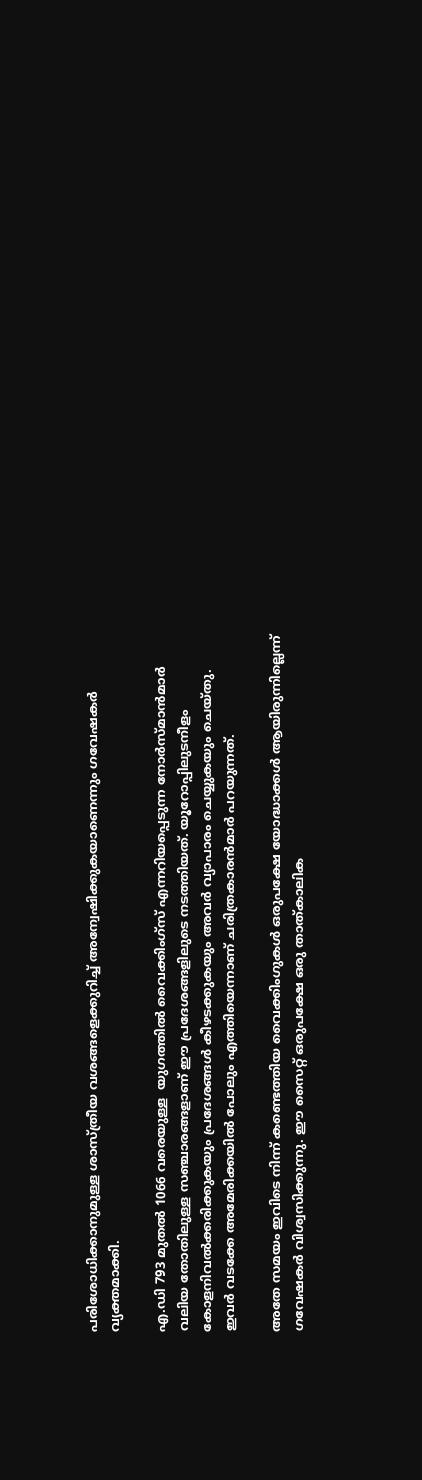പരിശോധിക്കാനുമുള്ള ശാസ്ത്രീയ വശങ്ങളെക്കുറിച്ച് അന്വേഷിക്കുകയാണെന്നും ഗവേഷകർ വ്യക്തമാക്കി.

എ.ഡി 793 മുതൽ 1066 വരെയുള്ള  യുഗത്തിൽ വൈക്കിംഗ്സ് എന്നറിയപ്പെടുന്ന നോർസ്മാൻമാർ വലിയ തോതിലുള്ള സഞ്ചാരങ്ങളാണ് ഈ പ്രദേശങ്ങളിലുടെ നടത്തിയത്. യൂറോപ്പിലുടനീളം കോളനിവൽക്കരിക്കുകയും പ്രദേശങ്ങൾ കീഴടക്കുകയും അവർ വ്യാപാരം ചെയ്യുകയും ചെയ്തു. ഇവർ വടക്കേ അമേരിക്കയിൽ പോലും എത്തിയെന്നാണ് ചരിത്രകാരൻമാർ പറയുന്നത്.

അതേ സമയം ഇവിടെ നിന്ന് കണ്ടെത്തിയ വൈക്കിംഗുകൾ ഒരുപക്ഷേ യോദ്ധാക്കൾ ആയിരുന്നില്ലെന്ന് ഗവേഷകർ വിശ്വസിക്കുന്നു. ഈ സൈറ്റ് ഒരുപക്ഷേ ഒരു താത്കാലിക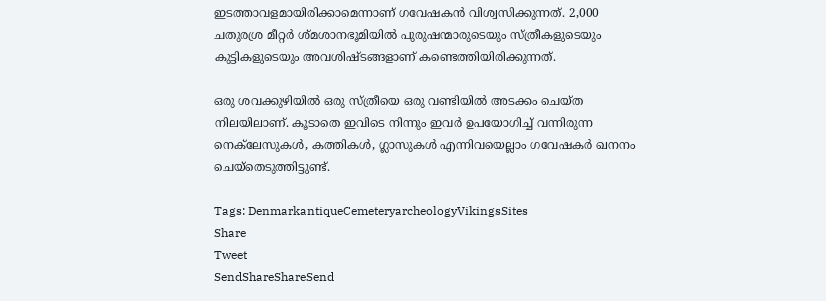ഇടത്താവളമായിരിക്കാമെന്നാണ് ഗവേഷകൻ വിശ്വസിക്കുന്നത്. 2,000 ചതുരശ്ര മീറ്റർ ശ്മശാനഭൂമിയിൽ പുരുഷന്മാരുടെയും സ്ത്രീകളുടെയും കുട്ടികളുടെയും അവശിഷ്ടങ്ങളാണ് കണ്ടെത്തിയിരിക്കുന്നത്.

ഒരു ശവക്കുഴിയിൽ ഒരു സ്ത്രീയെ ഒരു വണ്ടിയിൽ അടക്കം ചെയ്ത നിലയിലാണ്. കൂടാതെ ഇവിടെ നിന്നും ഇവർ ഉപയോഗിച്ച് വന്നിരുന്ന നെക്‌ലേസുകൾ, കത്തികൾ, ഗ്ലാസുകൾ എന്നിവയെല്ലാം ഗവേഷകർ ഖനനം ചെയ്തെടുത്തിട്ടുണ്ട്.

Tags: DenmarkantiqueCemeteryarcheologyVikingsSites
Share
Tweet
SendShareShareSend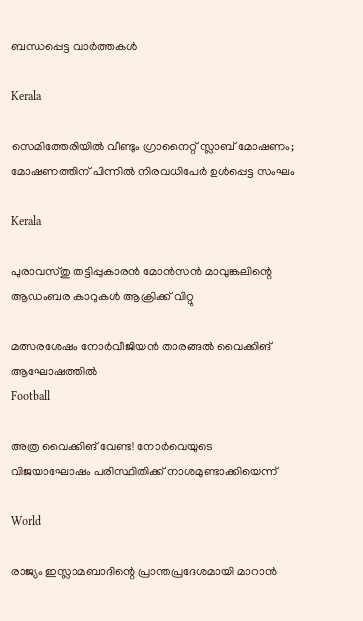ബന്ധപ്പെട്ട വാര്‍ത്തകള്‍

Kerala

സെമിത്തേരിയിൽ വീണ്ടും ഗ്രാനൈറ്റ് സ്ലാബ് മോഷണം; മോഷണത്തിന് പിന്നിൽ നിരവധിപേർ ഉൾപ്പെട്ട സംഘം

Kerala

പുരാവസ്തു തട്ടിപ്പുകാരന്‍ മോന്‍സന്‍ മാവുങ്കലിന്റെ ആഡംബര കാറുകള്‍ ആക്രിക്ക് വിറ്റു

മത്സരശേഷം നോര്‍വീജിയന്‍ താരങ്ങല്‍ വൈക്കിങ് ആഘോഷത്തില്‍
Football

അത്ര വൈക്കിങ് വേണ്ട! നോര്‍വെയുടെ വിജയാഘോഷം പരിസ്ഥിതിക്ക് നാശമുണ്ടാക്കിയെന്ന്

World

രാജ്യം ഇസ്ലാമബാദിന്റെ പ്രാന്തപ്രദേശമായി മാറാന്‍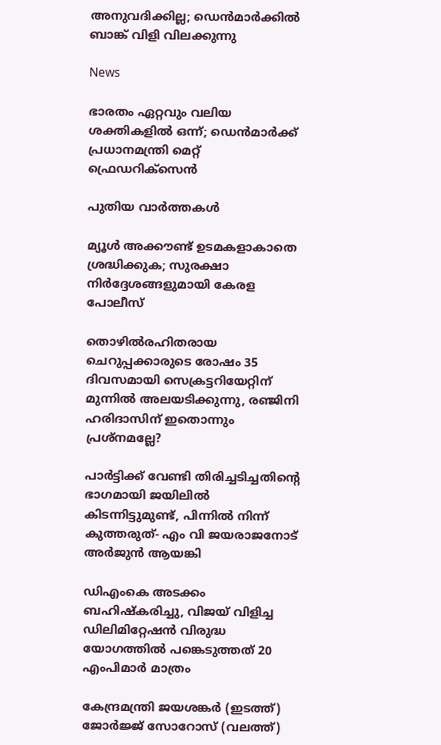അനുവദിക്കില്ല; ഡെന്‍മാര്‍ക്കില്‍ ബാങ്ക് വിളി വിലക്കുന്നു

News

ഭാരതം ഏറ്റവും വലിയ ശക്തികളിൽ ഒന്ന്; ഡെൻമാർക്ക് പ്രധാനമന്ത്രി മെറ്റ് ഫ്രെഡറിക്‌സെൻ

പുതിയ വാര്‍ത്തകള്‍

മ്യൂള്‍ അക്കൗണ്ട് ഉടമകളാകാതെ ശ്രദ്ധിക്കുക; സുരക്ഷാ നിര്‍ദ്ദേശങ്ങളുമായി കേരള പോലീസ്

തൊഴിൽരഹിതരായ ചെറുപ്പക്കാരുടെ രോഷം 35 ദിവസമായി സെക്രട്ടറിയേറ്റിന് മുന്നില്‍ അലയടിക്കുന്നു, രഞ്ജിനി ഹരിദാസിന് ഇതൊന്നും പ്രശ്നമല്ലേ?

പാര്‍ട്ടിക്ക് വേണ്ടി തിരിച്ചടിച്ചതിന്റെ ഭാഗമായി ജയിലില്‍ കിടന്നിട്ടുമുണ്ട്, പിന്നില്‍ നിന്ന് കുത്തരുത്- എം വി ജയരാജനോട് അര്‍ജുന്‍ ആയങ്കി

ഡിഎംകെ അടക്കം ബഹിഷ്‌കരിച്ചു, വിജയ് വിളിച്ച ഡിലിമിറ്റേഷന്‍ വിരുദ്ധ യോഗത്തില്‍ പങ്കെടുത്തത് 20 എംപിമാര്‍ മാത്രം

കേന്ദ്രമന്ത്രി ജയശങ്കര്‍ (ഇടത്ത്) ജോര്‍ജ്ജ് സോറോസ് (വലത്ത്)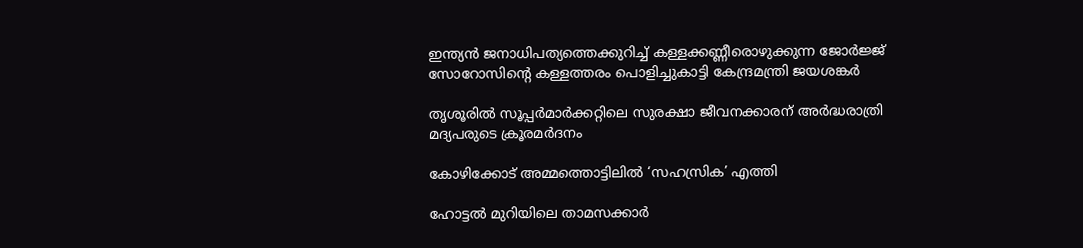ഇന്ത്യന്‍ ജനാധിപത്യത്തെക്കുറിച്ച് കള്ളക്കണ്ണീരൊഴുക്കുന്ന ജോര്‍ജ്ജ് സോറോസിന്റെ കള്ളത്തരം പൊളിച്ചുകാട്ടി കേന്ദ്രമന്ത്രി ജയശങ്കര്‍

തൃശൂരില്‍ സൂപ്പര്‍മാര്‍ക്കറ്റിലെ സുരക്ഷാ ജീവനക്കാരന് അര്‍ദ്ധരാത്രി മദ്യപരുടെ ക്രൂരമര്‍ദനം

കോഴിക്കോട് അമ്മത്തൊട്ടിലില്‍ ‘സഹസ്രിക’ എത്തി

ഹോട്ടല്‍ മുറിയിലെ താമസക്കാര്‍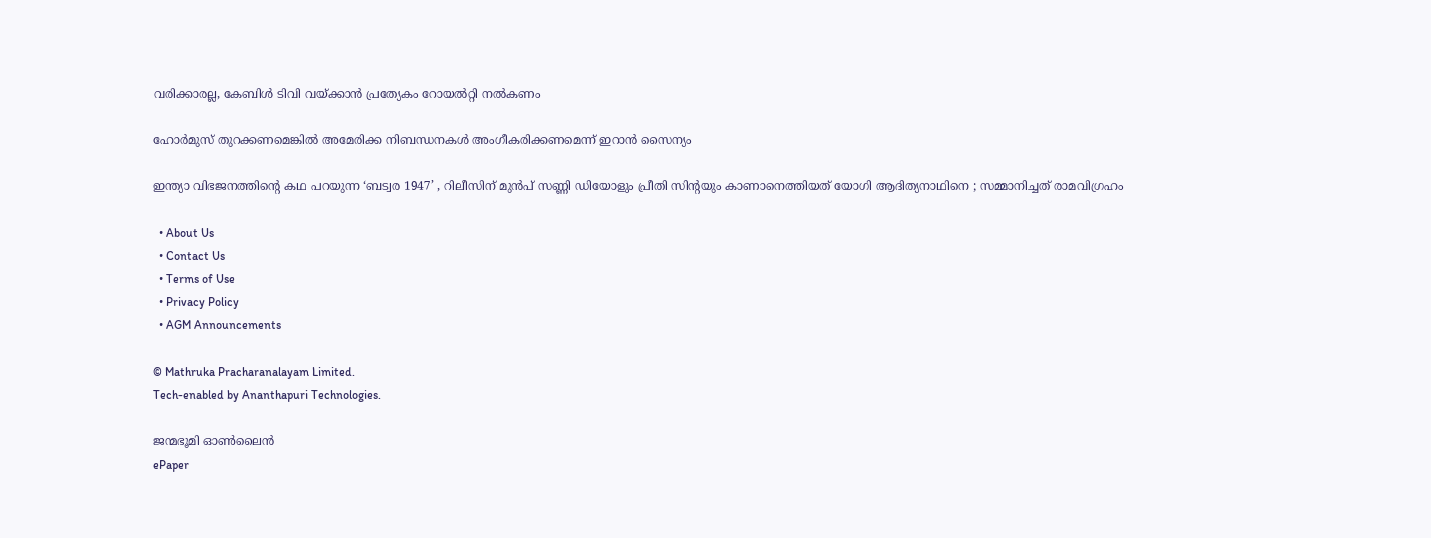വരിക്കാരല്ല, കേബിള്‍ ടിവി വയ്‌ക്കാന്‍ പ്രത്യേകം റോയല്‍റ്റി നല്‍കണം

ഹോര്‍മുസ് തുറക്കണമെങ്കില്‍ അമേരിക്ക നിബന്ധനകള്‍ അംഗീകരിക്കണമെന്ന് ഇറാന്‍ സൈന്യം

ഇന്ത്യാ വിഭജനത്തിന്റെ കഥ പറയുന്ന ‘ബട്വര 1947’ , റിലീസിന് മുൻപ് സണ്ണി ഡിയോളും പ്രീതി സിന്റയും കാണാനെത്തിയത് യോഗി ആദിത്യനാഥിനെ ; സമ്മാനിച്ചത് രാമവിഗ്രഹം

  • About Us
  • Contact Us
  • Terms of Use
  • Privacy Policy
  • AGM Announcements

© Mathruka Pracharanalayam Limited.
Tech-enabled by Ananthapuri Technologies.

ജന്മഭൂമി ഓണ്‍ലൈന്‍
ePaper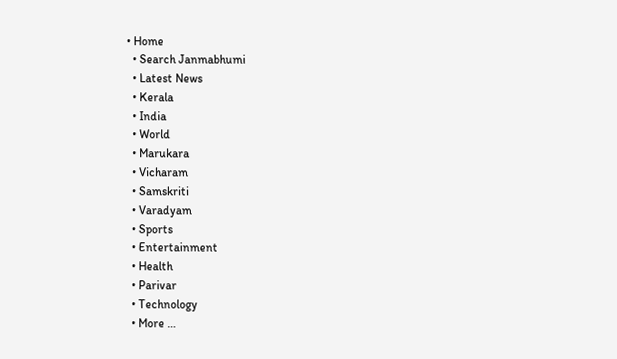• Home
  • Search Janmabhumi
  • Latest News
  • Kerala
  • India
  • World
  • Marukara
  • Vicharam
  • Samskriti
  • Varadyam
  • Sports
  • Entertainment
  • Health
  • Parivar
  • Technology
  • More …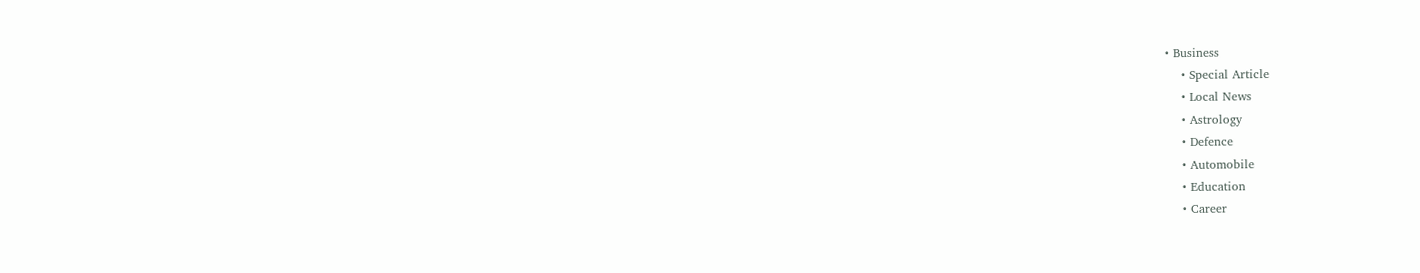• Business
    • Special Article
    • Local News
    • Astrology
    • Defence
    • Automobile
    • Education
    • Career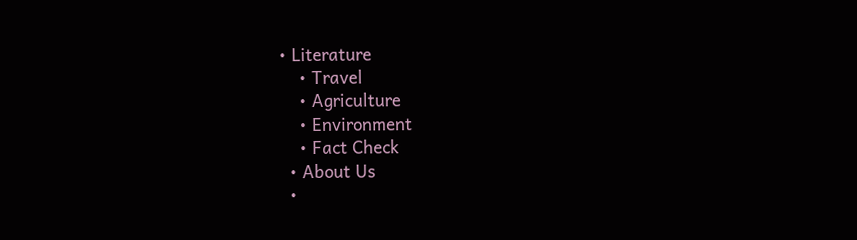• Literature
    • Travel
    • Agriculture
    • Environment
    • Fact Check
  • About Us
  •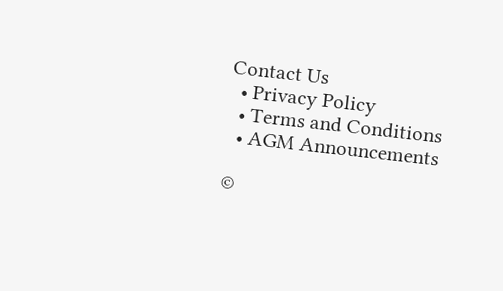Contact Us
  • Privacy Policy
  • Terms and Conditions
  • AGM Announcements

©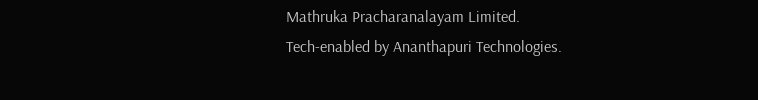Mathruka Pracharanalayam Limited.
Tech-enabled by Ananthapuri Technologies.